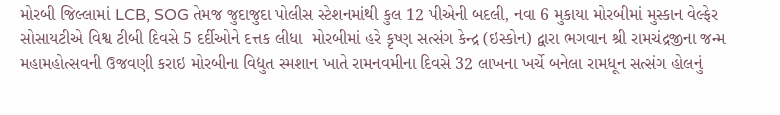મોરબી જિલ્લામાં LCB, SOG તેમજ જુદાજુદા પોલીસ સ્ટેશનમાંથી કુલ 12 પીએની બદલી, નવા 6 મુકાયા મોરબીમાં મુસ્કાન વેલ્ફેર સોસાયટીએ વિશ્વ ટીબી દિવસે 5 દર્દીઓને દત્તક લીધા  મોરબીમાં હરે કૃષ્ણ સત્સંગ કેન્દ્ર (ઇસ્કોન) દ્વારા ભગવાન શ્રી રામચંદ્રજીના જન્મ મહામહોત્સવની ઉજવણી કરાઇ મોરબીના વિદ્યુત સ્મશાન ખાતે રામનવમીના દિવસે 32 લાખના ખર્ચે બનેલા રામધૂન સત્સંગ હોલનું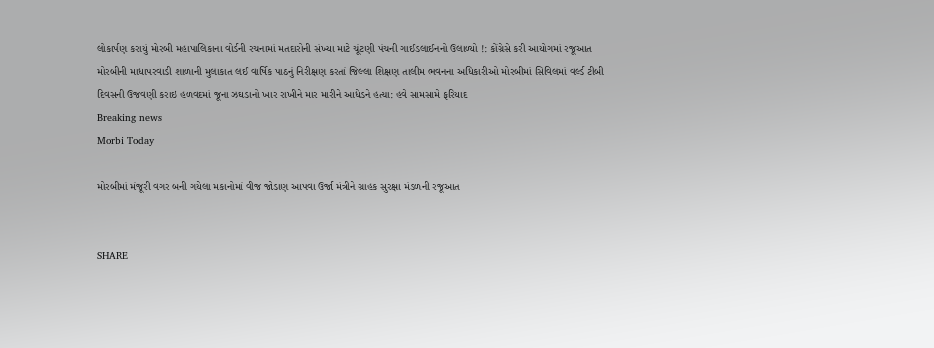લોકાર્પણ કરાયું મોરબી મહાપાલિકાના વોર્ડની રચનામાં મતદારોની સંખ્યા માટે ચૂંટણી પંચની ગાઈડલાઈનનો ઉલાળ્યો !: કોંગ્રેસે કરી આયોગમાં રજૂઆત મોરબીની માધાપરવાડી શાળાની મુલાકાત લઈ વાર્ષિક પાઠનું નિરીક્ષણ કરતાં જિલ્લા શિક્ષણ તાલીમ ભવનના અધિકારીઓ મોરબીમાં સિવિલમાં વર્લ્ડ ટીબી દિવસની ઉજવણી કરાઇ હળવદમાં જૂના ઝઘડાનો ખાર રાખીને માર મારીને આધેડને હત્યા: હવે સામસામે ફરિયાદ
Breaking news
Morbi Today

મોરબીમાં મંજૂરી વગર બની ગયેલા મકાનોમાં વીજ જોડાણ આપવા ઉર્જા મંત્રીને ગ્રાહક સુરક્ષા મંડળની રજૂઆત


SHARE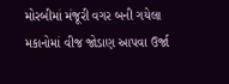મોરબીમાં મંજૂરી વગર બની ગયેલા મકાનોમાં વીજ જોડાણ આપવા ઉર્જા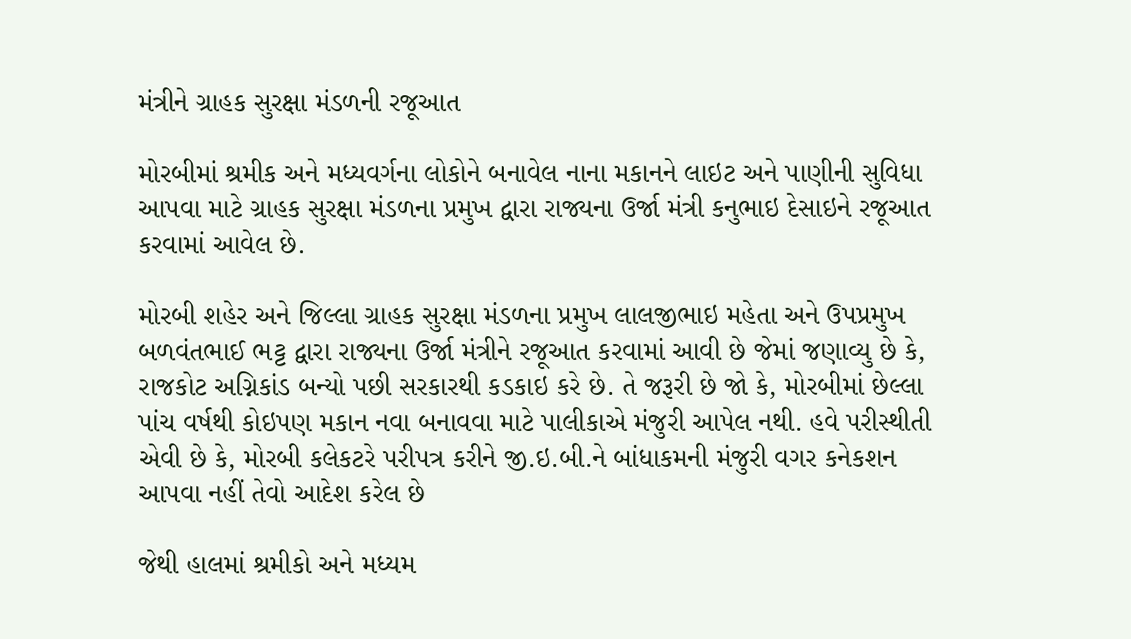મંત્રીને ગ્રાહક સુરક્ષા મંડળની રજૂઆત

મોરબીમાં શ્રમીક અને મધ્યવર્ગના લોકોને બનાવેલ નાના મકાનને લાઇટ અને પાણીની સુવિધા આપવા માટે ગ્રાહક સુરક્ષા મંડળના પ્રમુખ દ્વારા રાજ્યના ઉર્જા મંત્રી કનુભાઇ દેસાઇને રજૂઆત કરવામાં આવેલ છે.

મોરબી શહેર અને જિલ્લા ગ્રાહક સુરક્ષા મંડળના પ્રમુખ લાલજીભાઇ મહેતા અને ઉપપ્રમુખ બળવંતભાઈ ભટ્ટ દ્વારા રાજ્યના ઉર્જા મંત્રીને રજૂઆત કરવામાં આવી છે જેમાં જણાવ્યુ છે કે, રાજકોટ અગ્નિકાંડ બન્યો પછી સરકારથી કડકાઇ કરે છે. તે જરૂરી છે જો કે, મોરબીમાં છેલ્લા પાંચ વર્ષથી કોઇપણ મકાન નવા બનાવવા માટે પાલીકાએ મંજુરી આપેલ નથી. હવે પરીસ્થીતી એવી છે કે, મોરબી કલેકટરે પરીપત્ર કરીને જી.ઇ.બી.ને બાંધાકમની મંજુરી વગર કનેકશન આપવા નહીં તેવો આદેશ કરેલ છે

જેથી હાલમાં શ્રમીકો અને મધ્યમ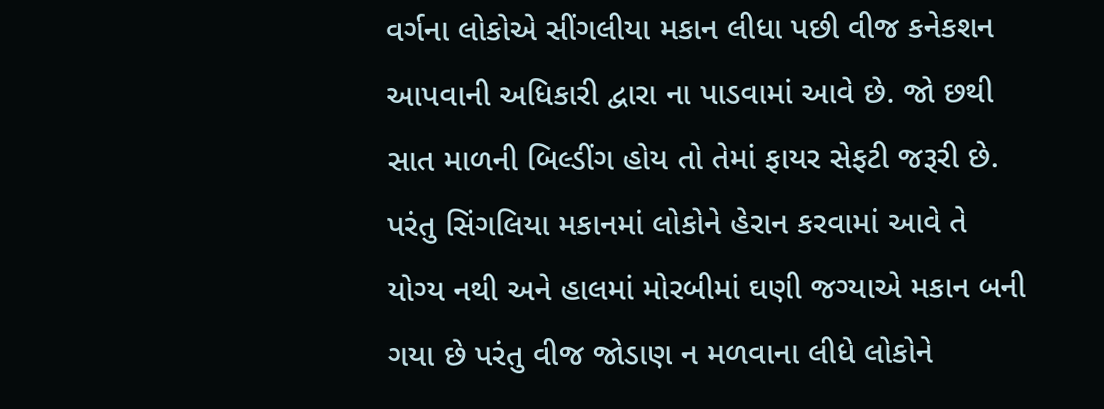વર્ગના લોકોએ સીંગલીયા મકાન લીધા પછી વીજ કનેકશન આપવાની અધિકારી દ્વારા ના પાડવામાં આવે છે. જો છથી સાત માળની બિલ્ડીંગ હોય તો તેમાં ફાયર સેફટી જરૂરી છે. પરંતુ સિંગલિયા મકાનમાં લોકોને હેરાન કરવામાં આવે તે યોગ્ય નથી અને હાલમાં મોરબીમાં ઘણી જગ્યાએ મકાન બની ગયા છે પરંતુ વીજ જોડાણ ન મળવાના લીધે લોકોને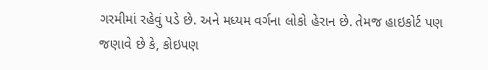ગરમીમાં રહેવું પડે છે. અને મધ્યમ વર્ગના લોકો હેરાન છે. તેમજ હાઇકોર્ટ પણ જણાવે છે કે, કોઇપણ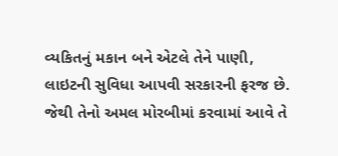વ્યકિતનું મકાન બને એટલે તેને પાણી, લાઇટની સુવિધા આપવી સરકારની ફરજ છે. જેથી તેનો અમલ મોરબીમાં કરવામાં આવે તે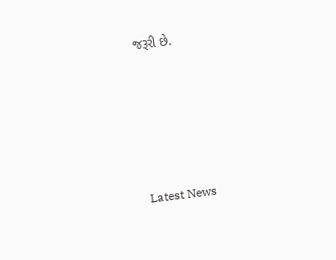જરૂરી છે.






Latest News